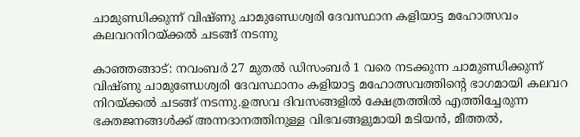ചാമുണ്ഡിക്കുന്ന് വിഷ്ണു ചാമുണ്ഡേശ്വരി ദേവസ്ഥാന കളിയാട്ട മഹോത്സവം കലവറനിറയ്ക്കല്‍ ചടങ്ങ് നടന്നു

കാഞ്ഞങ്ങാട്: നവംബര്‍ 27 മുതല്‍ ഡിസംബര്‍ 1 വരെ നടക്കുന്ന ചാമുണ്ഡിക്കുന്ന് വിഷ്ണു ചാമുണ്ഡേശ്വരി ദേവസ്ഥാനം കളിയാട്ട മഹോത്സവത്തിന്റെ ഭാഗമായി കലവറ നിറയ്ക്കല്‍ ചടങ്ങ് നടന്നു.ഉത്സവ ദിവസങ്ങളില്‍ ക്ഷേത്രത്തില്‍ എത്തിച്ചേരുന്ന ഭക്തജനങ്ങള്‍ക്ക് അന്നദാനത്തിനുള്ള വിഭവങ്ങളുമായി മടിയന്‍, മീത്തല്‍,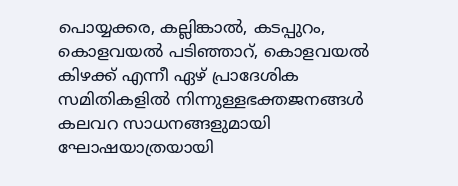പൊയ്യക്കര, കല്ലിങ്കാല്‍, കടപ്പുറം, കൊളവയല്‍ പടിഞ്ഞാറ്, കൊളവയല്‍ കിഴക്ക് എന്നീ ഏഴ് പ്രാദേശിക സമിതികളില്‍ നിന്നുള്ളഭക്തജനങ്ങള്‍ കലവറ സാധനങ്ങളുമായി ഘോഷയാത്രയായി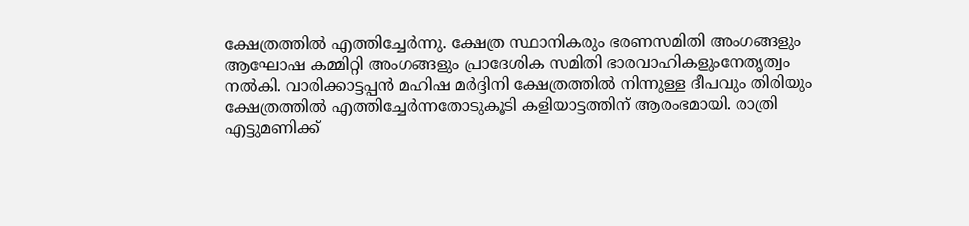ക്ഷേത്രത്തില്‍ എത്തിച്ചേര്‍ന്നു. ക്ഷേത്ര സ്ഥാനികരും ഭരണസമിതി അംഗങ്ങളും ആഘോഷ കമ്മിറ്റി അംഗങ്ങളും പ്രാദേശിക സമിതി ഭാരവാഹികളുംനേതൃത്വം നല്‍കി. വാരിക്കാട്ടപ്പന്‍ മഹിഷ മര്‍ദ്ദിനി ക്ഷേത്രത്തില്‍ നിന്നുള്ള ദീപവും തിരിയും ക്ഷേത്രത്തില്‍ എത്തിച്ചേര്‍ന്നതോടുകൂടി കളിയാട്ടത്തിന് ആരംഭമായി. രാത്രി എട്ടുമണിക്ക്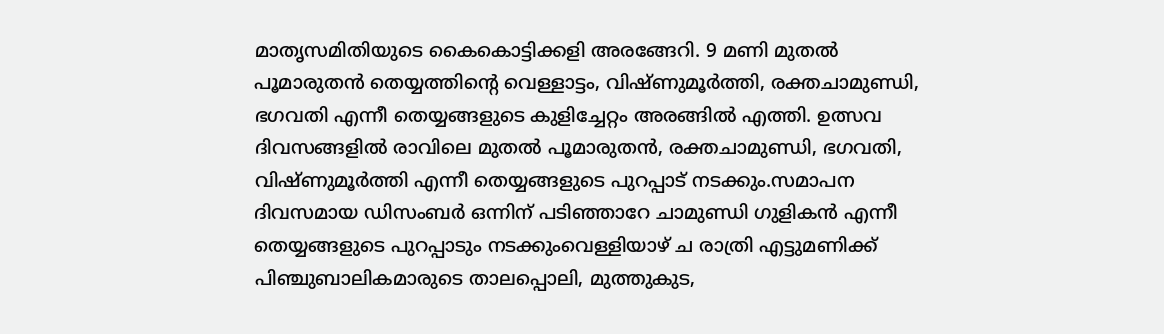മാതൃസമിതിയുടെ കൈകൊട്ടിക്കളി അരങ്ങേറി. 9 മണി മുതല്‍ പൂമാരുതന്‍ തെയ്യത്തിന്റെ വെള്ളാട്ടം, വിഷ്ണുമൂര്‍ത്തി, രക്തചാമുണ്ഡി, ഭഗവതി എന്നീ തെയ്യങ്ങളുടെ കുളിച്ചേറ്റം അരങ്ങില്‍ എത്തി. ഉത്സവ ദിവസങ്ങളില്‍ രാവിലെ മുതല്‍ പൂമാരുതന്‍, രക്തചാമുണ്ഡി, ഭഗവതി, വിഷ്ണുമൂര്‍ത്തി എന്നീ തെയ്യങ്ങളുടെ പുറപ്പാട് നടക്കും.സമാപന ദിവസമായ ഡിസംബര്‍ ഒന്നിന് പടിഞ്ഞാറേ ചാമുണ്ഡി ഗുളികന്‍ എന്നീ തെയ്യങ്ങളുടെ പുറപ്പാടും നടക്കുംവെള്ളിയാഴ് ച രാത്രി എട്ടുമണിക്ക് പിഞ്ചുബാലികമാരുടെ താലപ്പൊലി, മുത്തുകുട,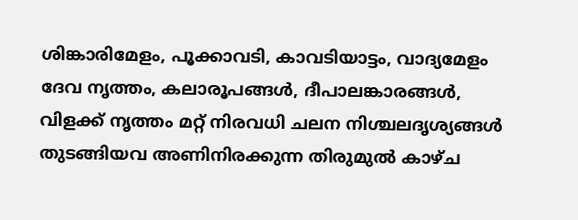ശിങ്കാരിമേളം, പൂക്കാവടി, കാവടിയാട്ടം, വാദ്യമേളം ദേവ നൃത്തം, കലാരൂപങ്ങള്‍, ദീപാലങ്കാരങ്ങള്‍, വിളക്ക് നൃത്തം മറ്റ് നിരവധി ചലന നിശ്ചലദൃശ്യങ്ങള്‍ തുടങ്ങിയവ അണിനിരക്കുന്ന തിരുമുല്‍ കാഴ്ച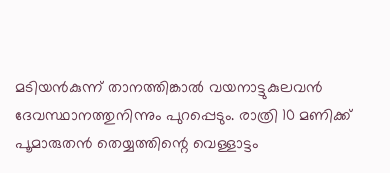മടിയന്‍കുന്ന് താനത്തിങ്കാല്‍ വയനാട്ടുകുലവന്‍ ദേവസ്ഥാനത്തുനിന്നും പുറപ്പെടും. രാത്രി 10 മണിക്ക് പൂമാരുതന്‍ തെയ്യത്തിന്റെ വെള്ളാട്ടം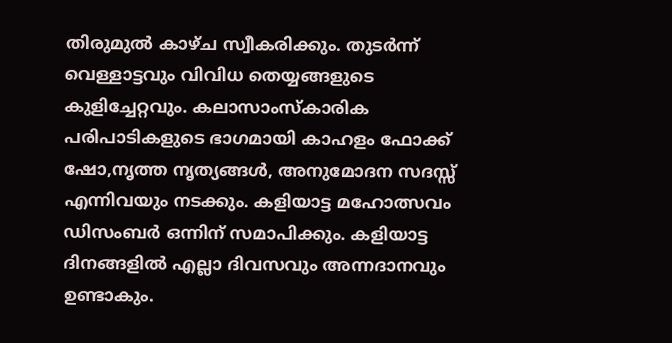തിരുമുല്‍ കാഴ്ച സ്വീകരിക്കും. തുടര്‍ന്ന് വെള്ളാട്ടവും വിവിധ തെയ്യങ്ങളുടെ കുളിച്ചേറ്റവും. കലാസാംസ്‌കാരിക പരിപാടികളുടെ ഭാഗമായി കാഹളം ഫോക്ക് ഷോ,നൃത്ത നൃത്യങ്ങള്‍, അനുമോദന സദസ്സ് എന്നിവയും നടക്കും. കളിയാട്ട മഹോത്സവം ഡിസംബര്‍ ഒന്നിന് സമാപിക്കും. കളിയാട്ട ദിനങ്ങളില്‍ എല്ലാ ദിവസവും അന്നദാനവും ഉണ്ടാകും.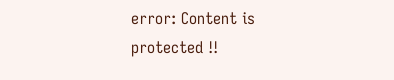error: Content is protected !!